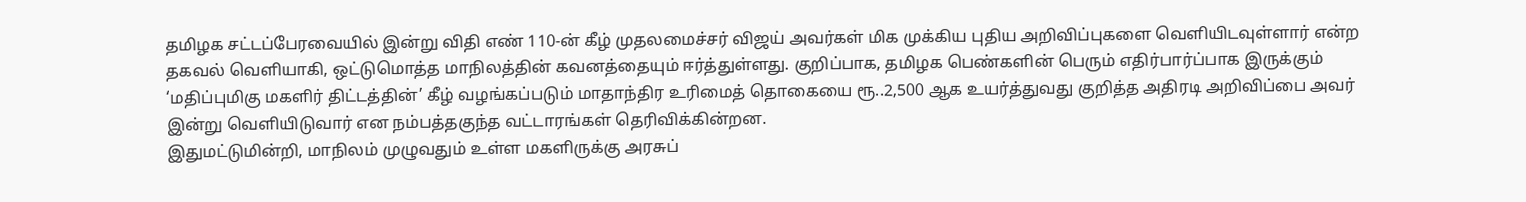தமிழக சட்டப்பேரவையில் இன்று விதி எண் 110-ன் கீழ் முதலமைச்சர் விஜய் அவர்கள் மிக முக்கிய புதிய அறிவிப்புகளை வெளியிடவுள்ளார் என்ற தகவல் வெளியாகி, ஒட்டுமொத்த மாநிலத்தின் கவனத்தையும் ஈர்த்துள்ளது. குறிப்பாக, தமிழக பெண்களின் பெரும் எதிர்பார்ப்பாக இருக்கும் ‘மதிப்புமிகு மகளிர் திட்டத்தின்’ கீழ் வழங்கப்படும் மாதாந்திர உரிமைத் தொகையை ரூ..2,500 ஆக உயர்த்துவது குறித்த அதிரடி அறிவிப்பை அவர் இன்று வெளியிடுவார் என நம்பத்தகுந்த வட்டாரங்கள் தெரிவிக்கின்றன.
இதுமட்டுமின்றி, மாநிலம் முழுவதும் உள்ள மகளிருக்கு அரசுப்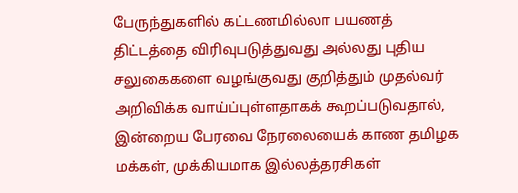பேருந்துகளில் கட்டணமில்லா பயணத் திட்டத்தை விரிவுபடுத்துவது அல்லது புதிய சலுகைகளை வழங்குவது குறித்தும் முதல்வர் அறிவிக்க வாய்ப்புள்ளதாகக் கூறப்படுவதால், இன்றைய பேரவை நேரலையைக் காண தமிழக மக்கள், முக்கியமாக இல்லத்தரசிகள்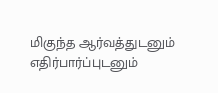மிகுந்த ஆர்வத்துடனும் எதிர்பார்ப்புடனும்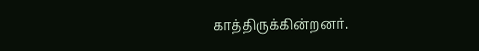காத்திருக்கின்றனர்.